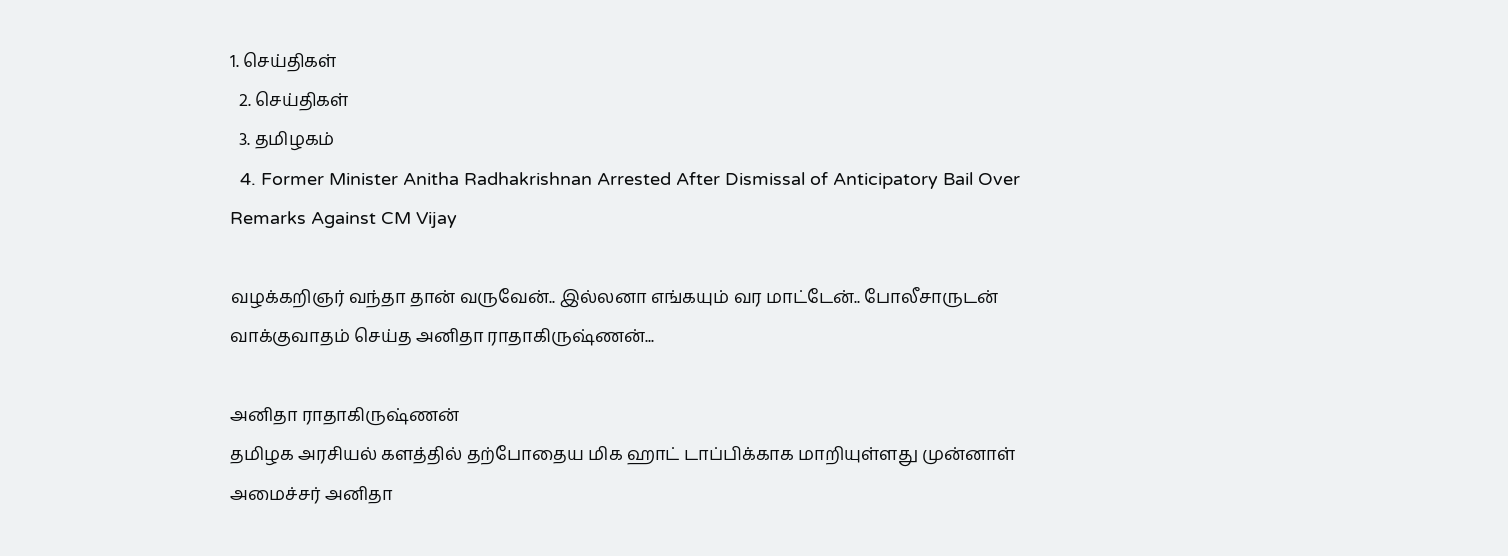1. செய்திகள்
  2. செய்திகள்
  3. த‌மிழக‌ம்
  4. Former Minister Anitha Radhakrishnan Arrested After Dismissal of Anticipatory Bail Over Remarks Against CM Vijay

வழக்கறிஞர் வந்தா தான் வருவேன்.. இல்லனா எங்கயும் வர மாட்டேன்.. போலீசாருடன் வாக்குவாதம் செய்த அனிதா ராதாகிருஷ்ணன்...

அனிதா ராதாகிருஷ்ணன்
தமிழக அரசியல் களத்தில் தற்போதைய மிக ஹாட் டாப்பிக்காக மாறியுள்ளது முன்னாள் அமைச்சர் அனிதா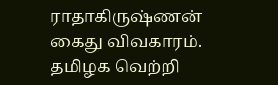ராதாகிருஷ்ணன் கைது விவகாரம். தமிழக வெற்றி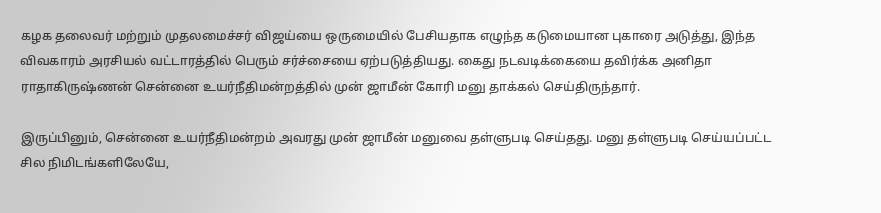கழக தலைவர் மற்றும் முதலமைச்சர் விஜய்யை ஒருமையில் பேசியதாக எழுந்த கடுமையான புகாரை அடுத்து, இந்த விவகாரம் அரசியல் வட்டாரத்தில் பெரும் சர்ச்சையை ஏற்படுத்தியது. கைது நடவடிக்கையை தவிர்க்க அனிதா ராதாகிருஷ்ணன் சென்னை உயர்நீதிமன்றத்தில் முன் ஜாமீன் கோரி மனு தாக்கல் செய்திருந்தார்.

இருப்பினும், சென்னை உயர்நீதிமன்றம் அவரது முன் ஜாமீன் மனுவை தள்ளுபடி செய்தது. மனு தள்ளுபடி செய்யப்பட்ட சில நிமிடங்களிலேயே,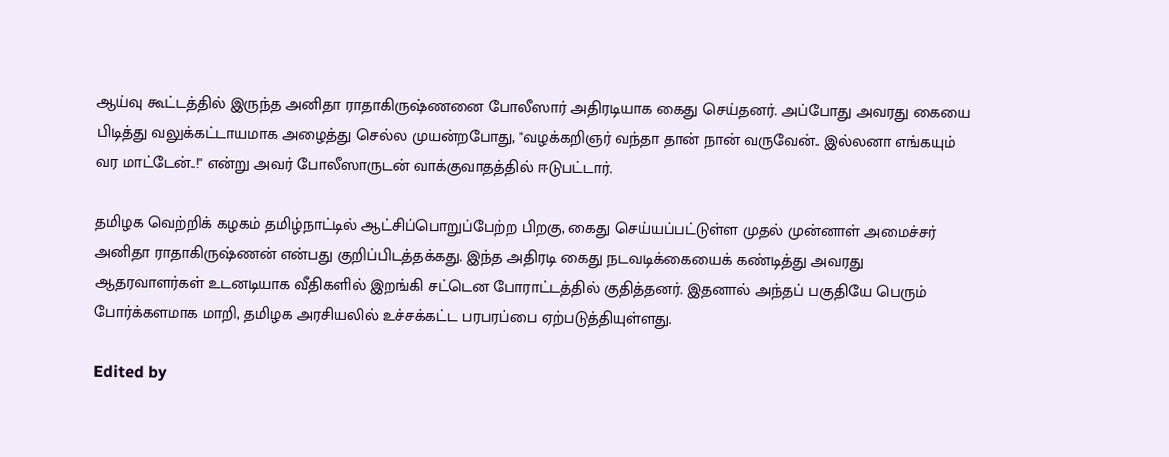ஆய்வு கூட்டத்தில் இருந்த அனிதா ராதாகிருஷ்ணனை போலீஸார் அதிரடியாக கைது செய்தனர். அப்போது அவரது கையை பிடித்து வலுக்கட்டாயமாக அழைத்து செல்ல முயன்றபோது, "வழக்கறிஞர் வந்தா தான் நான் வருவேன்.. இல்லனா எங்கயும் வர மாட்டேன்..!" என்று அவர் போலீஸாருடன் வாக்குவாதத்தில் ஈடுபட்டார்.

தமிழக வெற்றிக் கழகம் தமிழ்நாட்டில் ஆட்சிப்பொறுப்பேற்ற பிறகு, கைது செய்யப்பட்டுள்ள முதல் முன்னாள் அமைச்சர் அனிதா ராதாகிருஷ்ணன் என்பது குறிப்பிடத்தக்கது. இந்த அதிரடி கைது நடவடிக்கையைக் கண்டித்து அவரது ஆதரவாளர்கள் உடனடியாக வீதிகளில் இறங்கி சட்டென போராட்டத்தில் குதித்தனர். இதனால் அந்தப் பகுதியே பெரும் போர்க்களமாக மாறி, தமிழக அரசியலில் உச்சக்கட்ட பரபரப்பை ஏற்படுத்தியுள்ளது.

Edited by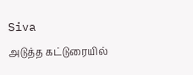Siva
அடுத்த கட்டுரையில்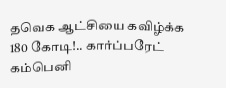தவெக ஆட்சியை கவிழ்க்க 180 கோடி!.. கார்ப்பரேட் கம்பெனி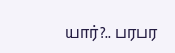யார்?.. பரபர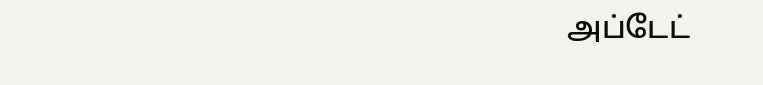அப்டேட்